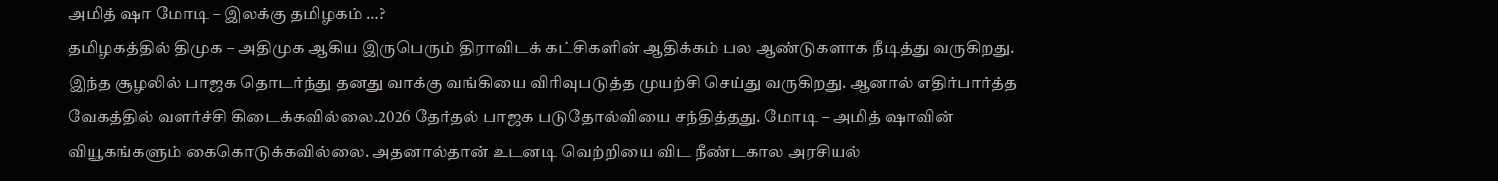அமித் ஷா மோடி – இலக்கு தமிழகம் …?
தமிழகத்தில் திமுக – அதிமுக ஆகிய இருபெரும் திராவிடக் கட்சிகளின் ஆதிக்கம் பல ஆண்டுகளாக நீடித்து வருகிறது. இந்த சூழலில் பாஜக தொடர்ந்து தனது வாக்கு வங்கியை விரிவுபடுத்த முயற்சி செய்து வருகிறது. ஆனால் எதிர்பார்த்த வேகத்தில் வளர்ச்சி கிடைக்கவில்லை.2026 தேர்தல் பாஜக படுதோல்வியை சந்தித்தது. மோடி – அமித் ஷாவின் வியூகங்களும் கைகொடுக்கவில்லை. அதனால்தான் உடனடி வெற்றியை விட நீண்டகால அரசியல்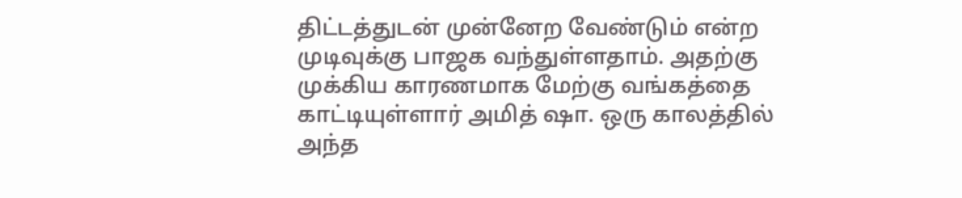திட்டத்துடன் முன்னேற வேண்டும் என்ற முடிவுக்கு பாஜக வந்துள்ளதாம். அதற்கு முக்கிய காரணமாக மேற்கு வங்கத்தை காட்டியுள்ளார் அமித் ஷா. ஒரு காலத்தில் அந்த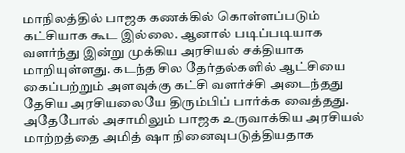மாநிலத்தில் பாஜக கணக்கில் கொள்ளப்படும் கட்சியாக கூட இல்லை. ஆனால் படிப்படியாக வளர்ந்து இன்று முக்கிய அரசியல் சக்தியாக மாறியுள்ளது. கடந்த சில தேர்தல்களில் ஆட்சியை கைப்பற்றும் அளவுக்கு கட்சி வளர்ச்சி அடைந்தது தேசிய அரசியலையே திரும்பிப் பார்க்க வைத்தது. அதேபோல் அசாமிலும் பாஜக உருவாக்கிய அரசியல் மாற்றத்தை அமித் ஷா நினைவுபடுத்தியதாக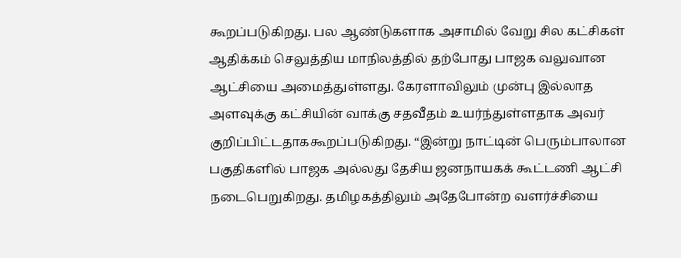கூறப்படுகிறது. பல ஆண்டுகளாக அசாமில் வேறு சில கட்சிகள் ஆதிக்கம் செலுத்திய மாநிலத்தில் தற்போது பாஜக வலுவான ஆட்சியை அமைத்துள்ளது. கேரளாவிலும் முன்பு இல்லாத அளவுக்கு கட்சியின் வாக்கு சதவீதம் உயர்ந்துள்ளதாக அவர் குறிப்பிட்டதாககூறப்படுகிறது. “இன்று நாட்டின் பெரும்பாலான பகுதிகளில் பாஜக அல்லது தேசிய ஜனநாயகக் கூட்டணி ஆட்சி நடைபெறுகிறது. தமிழகத்திலும் அதேபோன்ற வளர்ச்சியை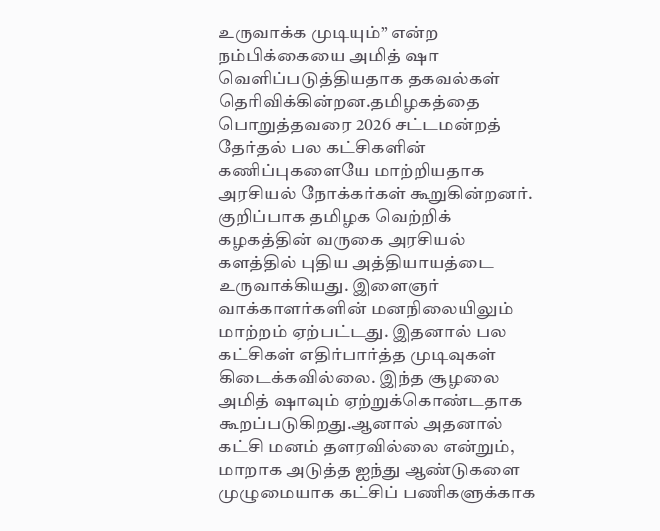உருவாக்க முடியும்” என்ற நம்பிக்கையை அமித் ஷா வெளிப்படுத்தியதாக தகவல்கள் தெரிவிக்கின்றன.தமிழகத்தை பொறுத்தவரை 2026 சட்டமன்றத் தேர்தல் பல கட்சிகளின் கணிப்புகளையே மாற்றியதாக அரசியல் நோக்கர்கள் கூறுகின்றனர். குறிப்பாக தமிழக வெற்றிக் கழகத்தின் வருகை அரசியல் களத்தில் புதிய அத்தியாயத்டை
உருவாக்கியது. இளைஞர் வாக்காளர்களின் மனநிலையிலும் மாற்றம் ஏற்பட்டது. இதனால் பல கட்சிகள் எதிர்பார்த்த முடிவுகள் கிடைக்கவில்லை. இந்த சூழலை அமித் ஷாவும் ஏற்றுக்கொண்டதாக கூறப்படுகிறது.ஆனால் அதனால் கட்சி மனம் தளரவில்லை என்றும், மாறாக அடுத்த ஐந்து ஆண்டுகளை முழுமையாக கட்சிப் பணிகளுக்காக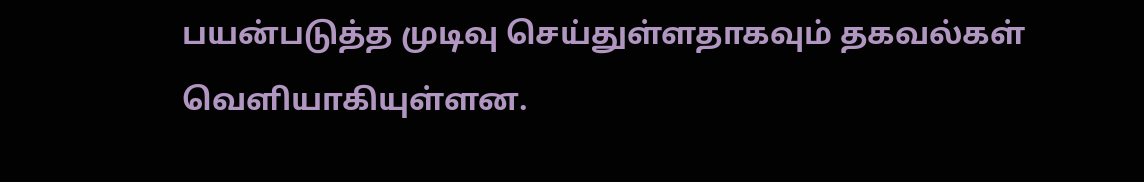பயன்படுத்த முடிவு செய்துள்ளதாகவும் தகவல்கள் வெளியாகியுள்ளன.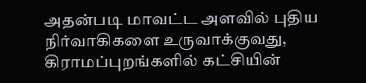அதன்படி மாவட்ட அளவில் புதிய நிர்வாகிகளை உருவாக்குவது, கிராமப்புறங்களில் கட்சியின்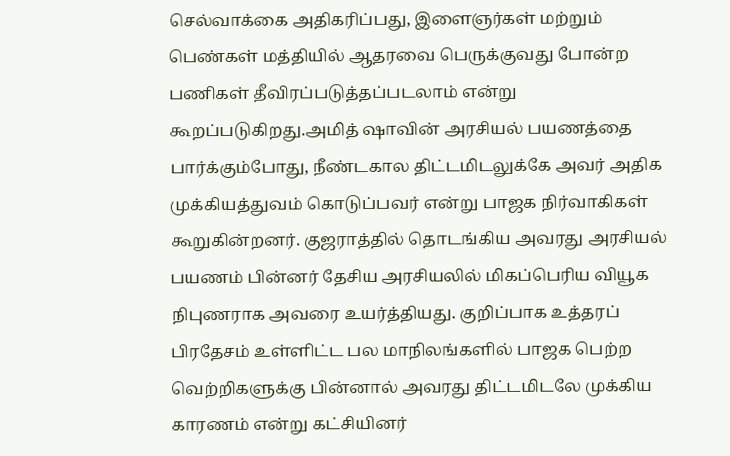செல்வாக்கை அதிகரிப்பது, இளைஞர்கள் மற்றும் பெண்கள் மத்தியில் ஆதரவை பெருக்குவது போன்ற பணிகள் தீவிரப்படுத்தப்படலாம் என்று கூறப்படுகிறது.அமித் ஷாவின் அரசியல் பயணத்தை பார்க்கும்போது, நீண்டகால திட்டமிடலுக்கே அவர் அதிக முக்கியத்துவம் கொடுப்பவர் என்று பாஜக நிர்வாகிகள் கூறுகின்றனர். குஜராத்தில் தொடங்கிய அவரது அரசியல் பயணம் பின்னர் தேசிய அரசியலில் மிகப்பெரிய வியூக நிபுணராக அவரை உயர்த்தியது. குறிப்பாக உத்தரப் பிரதேசம் உள்ளிட்ட பல மாநிலங்களில் பாஜக பெற்ற வெற்றிகளுக்கு பின்னால் அவரது திட்டமிடலே முக்கிய காரணம் என்று கட்சியினர்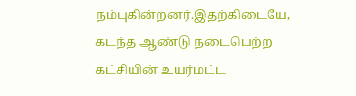நம்புகின்றனர்.இதற்கிடையே,
கடந்த ஆண்டு நடைபெற்ற கட்சியின் உயர்மட்ட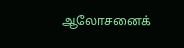ஆலோசனைக்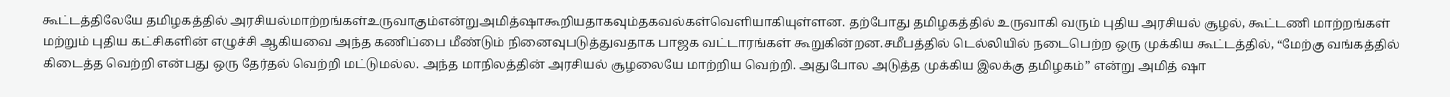கூட்டத்திலேயே தமிழகத்தில் அரசியல்மாற்றங்கள்உருவாகும்என்றுஅமித்ஷாகூறியதாகவும்தகவல்கள்வெளியாகியுள்ளன. தற்போது தமிழகத்தில் உருவாகி வரும் புதிய அரசியல் சூழல், கூட்டணி மாற்றங்கள் மற்றும் புதிய கட்சிகளின் எழுச்சி ஆகியவை அந்த கணிப்பை மீண்டும் நினைவுபடுத்துவதாக பாஜக வட்டாரங்கள் கூறுகின்றன.சமீபத்தில் டெல்லியில் நடைபெற்ற ஒரு முக்கிய கூட்டத்தில், “மேற்கு வங்கத்தில் கிடைத்த வெற்றி என்பது ஒரு தேர்தல் வெற்றி மட்டுமல்ல. அந்த மாநிலத்தின் அரசியல் சூழலையே மாற்றிய வெற்றி. அதுபோல அடுத்த முக்கிய இலக்கு தமிழகம்” என்று அமித் ஷா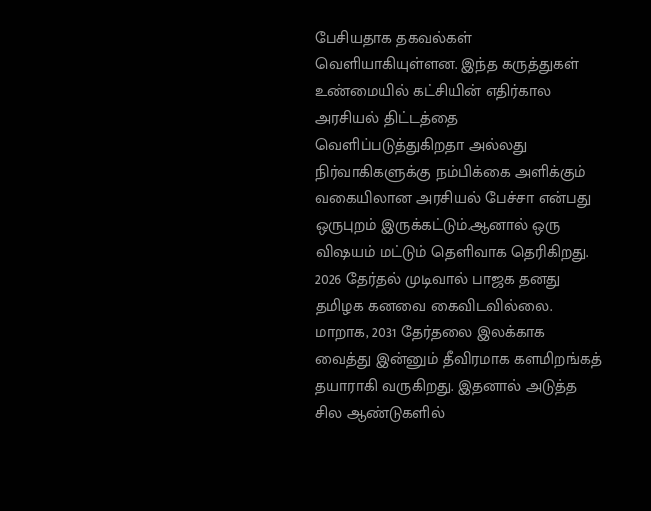பேசியதாக தகவல்கள் வெளியாகியுள்ளன. இந்த கருத்துகள் உண்மையில் கட்சியின் எதிர்கால அரசியல் திட்டத்தை வெளிப்படுத்துகிறதா அல்லது நிர்வாகிகளுக்கு நம்பிக்கை அளிக்கும் வகையிலான அரசியல் பேச்சா என்பது ஒருபுறம் இருக்கட்டும்.ஆனால் ஒரு விஷயம் மட்டும் தெளிவாக தெரிகிறது. 2026 தேர்தல் முடிவால் பாஜக தனது தமிழக கனவை கைவிடவில்லை. மாறாக, 2031 தேர்தலை இலக்காக வைத்து இன்னும் தீவிரமாக களமிறங்கத் தயாராகி வருகிறது. இதனால் அடுத்த சில ஆண்டுகளில்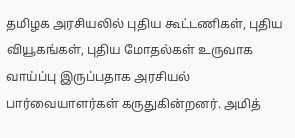தமிழக அரசியலில் புதிய கூட்டணிகள், புதிய வியூகங்கள், புதிய மோதல்கள் உருவாக வாய்ப்பு இருப்பதாக அரசியல் பார்வையாளர்கள் கருதுகின்றனர். அமித்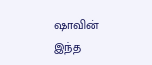ஷாவின் இந்த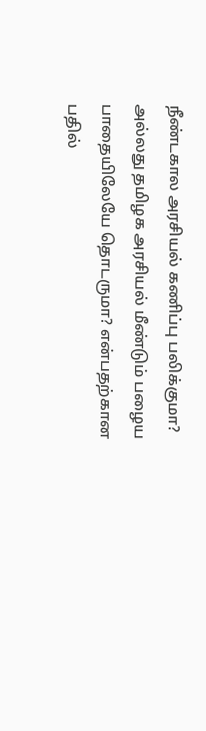நீண்டகால அரசியல் கணிப்பு பலிக்குமா? அல்லது தமிழக அரசியல் மீண்டும் பழைய பாதையிலேயே தொடருமா? என்பதற்கான பதில்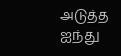அடுத்த ஐந்து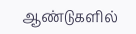ஆண்டுகளில்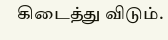கிடைத்து விடும்.